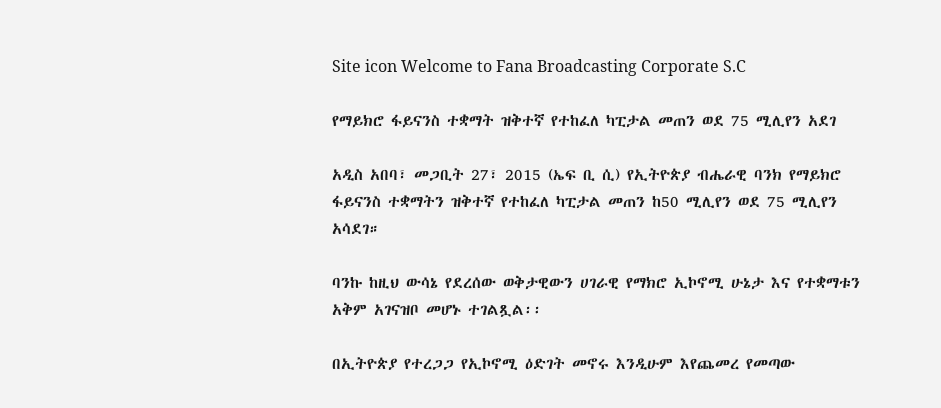Site icon Welcome to Fana Broadcasting Corporate S.C

የማይክሮ ፋይናንስ ተቋማት ዝቅተኛ የተከፈለ ካፒታል መጠን ወደ 75 ሚሊየን አደገ

አዲስ አበባ፣ መጋቢት 27፣ 2015 (ኤፍ ቢ ሲ) የኢትዮጵያ ብሔራዊ ባንክ የማይክሮ ፋይናንስ ተቋማትን ዝቅተኛ የተከፈለ ካፒታል መጠን ከ50 ሚሊየን ወደ 75 ሚሊየን አሳደገ።

ባንኩ ከዚህ ውሳኔ የደረሰው ወቅታዊውን ሀገራዊ የማክሮ ኢኮኖሚ ሁኔታ እና የተቋማቱን አቅም አገናዝቦ መሆኑ ተገልጿል፡፡

በኢትዮጵያ የተረጋጋ የኢኮኖሚ ዕድገት መኖሩ እንዲሁም እየጨመረ የመጣው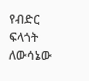የብድር ፍላጎት ለውሳኔው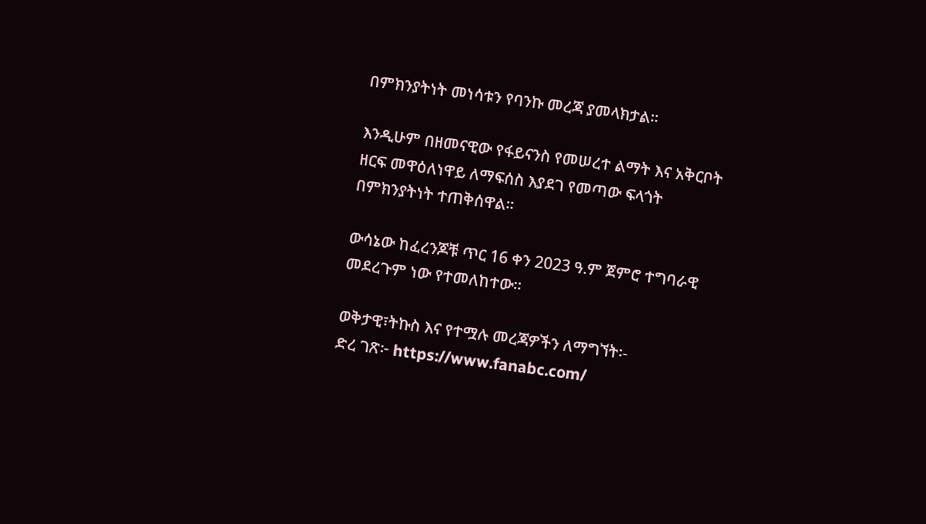በምክንያትነት መነሳቱን የባንኩ መረጃ ያመላክታል፡፡

እንዲሁም በዘመናዊው የፋይናንስ የመሠረተ ልማት እና አቅርቦት ዘርፍ መዋዕለነዋይ ለማፍሰስ እያደገ የመጣው ፍላጎት በምክንያትነት ተጠቅሰዋል፡፡

ውሳኔው ከፈረንጆቹ ጥር 16 ቀን 2023 ዓ.ም ጀምሮ ተግባራዊ መደረጉም ነው የተመለከተው፡፡

ወቅታዊ፣ትኩስ እና የተሟሉ መረጃዎችን ለማግኘት፡-
ድረ ገጽ፦ https://www.fanabc.com/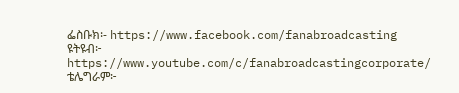ፌስቡክ፡- https://www.facebook.com/fanabroadcasting
ዩትዩብ፦ https://www.youtube.com/c/fanabroadcastingcorporate/
ቴሌግራም፦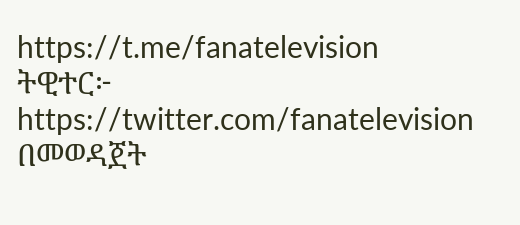https://t.me/fanatelevision
ትዊተር፦ https://twitter.com/fanatelevision በመወዳጀት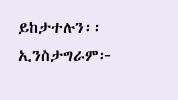ይከታተሉን፡፡
ኢንስታግራም፦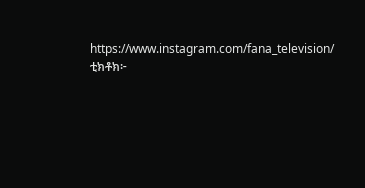https://www.instagram.com/fana_television/
ቲክቶክ፦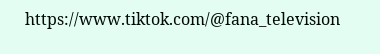https://www.tiktok.com/@fana_television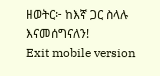ዘወትር፦ ከእኛ ጋር ስላሉ እናመሰግናለን!
Exit mobile version